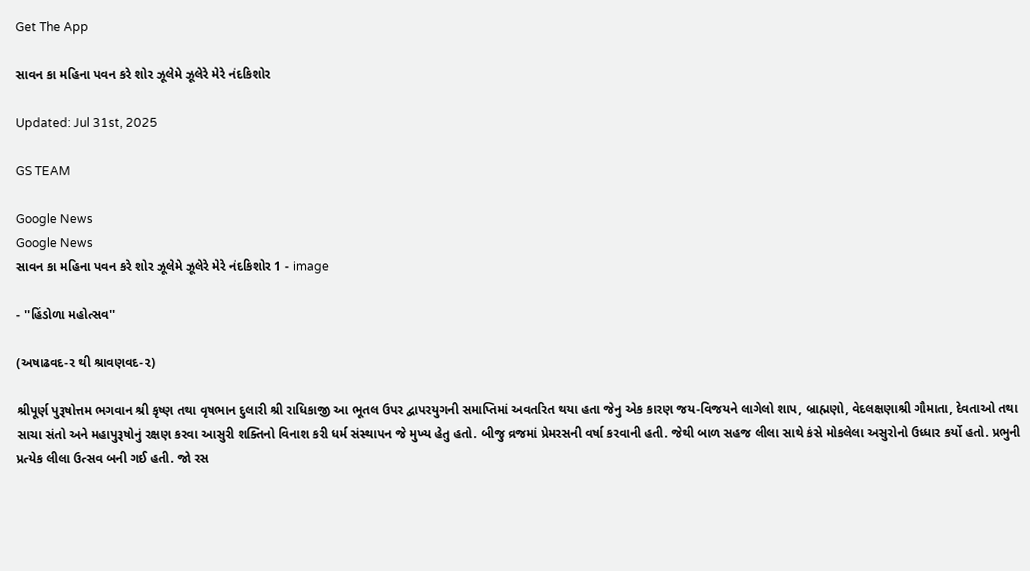Get The App

સાવન કા મહિના પવન કરે શોર ઝૂલેમે ઝૂલેરે મેરે નંદકિશોર

Updated: Jul 31st, 2025

GS TEAM

Google News
Google News
સાવન કા મહિના પવન કરે શોર ઝૂલેમે ઝૂલેરે મેરે નંદકિશોર 1 - image

- ''હિંડોળા મહોત્સવ''

(અષાઢવદ-ર થી શ્રાવણવદ-૨)

શ્રીપૂર્ણ પુરૂષોત્તમ ભગવાન શ્રી કૃષ્ણ તથા વૃષભાન દુલારી શ્રી રાધિકાજી આ ભૂતલ ઉપર દ્વાપરયુગની સમાપ્તિમાં અવતરિત થયા હતા જેનુ એક કારણ જય-વિજયને લાગેલો શાપ, બ્રાહ્મણો, વેદલક્ષણાશ્રી ગૌમાતા, દેવતાઓ તથા સાચા સંતો અને મહાપુરૂષોનું રક્ષણ કરવા આસુરી શક્તિનો વિનાશ કરી ધર્મ સંસ્થાપન જે મુખ્ય હેતુ હતો. બીજુ વ્રજમાં પ્રેમરસની વર્ષા કરવાની હતી. જેથી બાળ સહજ લીલા સાથે કંસે મોકલેલા અસુરોનો ઉધ્ધાર કર્યો હતો. પ્રભુની પ્રત્યેક લીલા ઉત્સવ બની ગઈ હતી. જો રસ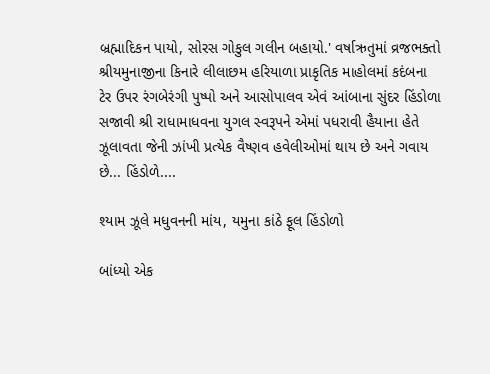બ્રહ્માદિકન પાયો, સોરસ ગોકુલ ગલીન બહાયો.' વર્ષાઋતુમાં વ્રજભક્તો શ્રીયમુનાજીના કિનારે લીલાછમ હરિયાળા પ્રાકૃતિક માહોલમાં કદંબના ટેર ઉપર રંગબેરંગી પુષ્પો અને આસોપાલવ એવં આંબાના સુંદર હિંડોળા સજાવી શ્રી રાધામાધવના યુગલ સ્વરૂપને એમાં પધરાવી હૈયાના હેતે ઝૂલાવતા જેની ઝાંખી પ્રત્યેક વૈષ્ણવ હવેલીઓમાં થાય છે અને ગવાય છે... હિંડોળે....

શ્યામ ઝૂલે મધુવનની માંય, યમુના કાંઠે ફૂલ હિંડોળો

બાંધ્યો એક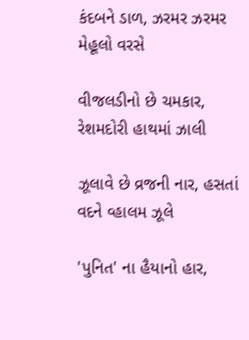કંદબને ડાળ, ઝરમર ઝરમર મેહૂલો વરસે

વીજલડીનો છે ચમકાર, રેશમદોરી હાથમાં ઝાલી

ઝૂલાવે છે વ્રજની નાર, હસતાં વદને વ્હાલમ ઝૂલે

'પુનિત' ના હૈયાનો હાર,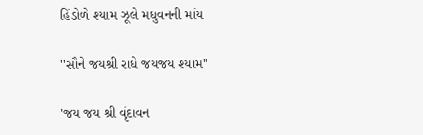હિંડોળે શ્યામ ઝૂલે મધુવનની માંય

''સૌને જયશ્રી રાધે જયજય શ્યામ''

'જય જય શ્રી વૃંદાવન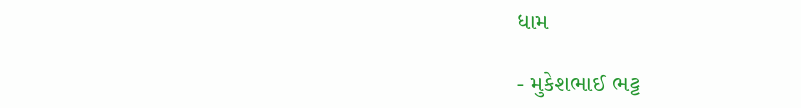ધામ

- મુકેશભાઈ ભટ્ટ